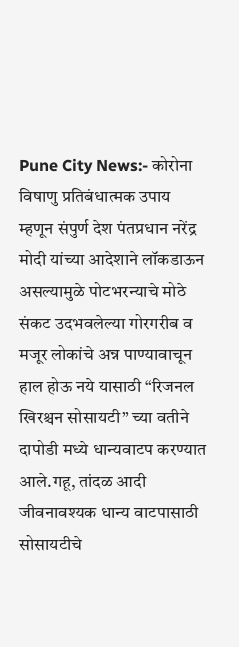Pune City News:- कोरोना विषाणु प्रतिबंधात्मक उपाय म्हणून संपुर्ण देश पंतप्रधान नरेंद्र मोदी यांच्या आदेशाने लॉकडाऊन असल्यामुळे पोटभरन्याचे मोठे संकट उदभवलेल्या गोरगरीब व मजूर लोकांचे अन्न पाण्यावाचून हाल होऊ नये यासाठी “रिजनल खिरश्चन सोसायटी” च्या वतीने दापोडी मध्ये धान्यवाटप करण्यात आले.गहू, तांदळ आदी जीवनावश्यक धान्य वाटपासाठी सोसायटीचे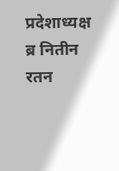प्रदेशाध्यक्ष ब्र नितीन रतन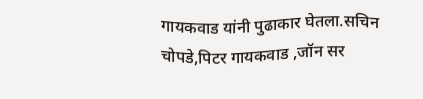गायकवाड यांनी पुढाकार घेतला.सचिन चोपडे,पिटर गायकवाड ,जॉन सर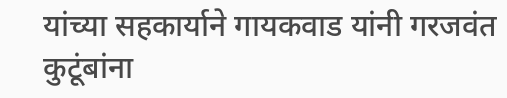यांच्या सहकार्याने गायकवाड यांनी गरजवंत कुटूंबांना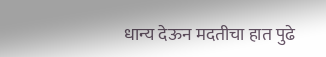धान्य देऊन मदतीचा हात पुढे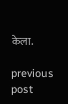केला.

previous post